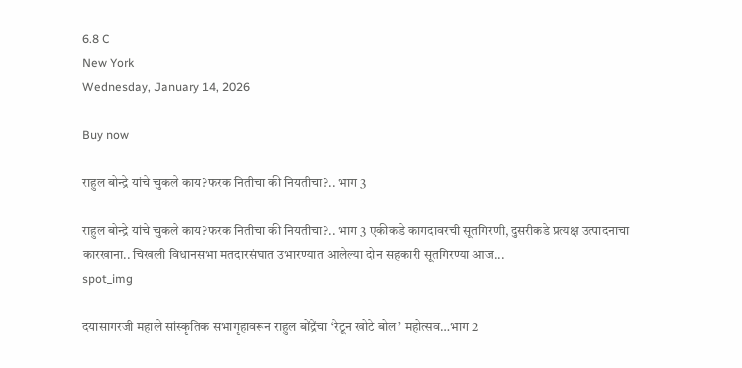6.8 C
New York
Wednesday, January 14, 2026

Buy now

राहुल बोन्द्रे यांचे चुकले काय?फरक नितीचा की नियतीचा?.. भाग 3

राहुल बोन्द्रे यांचे चुकले काय?फरक नितीचा की नियतीचा?.. भाग 3 एकीकडे कागदावरची सूतगिरणी, दुसरीकडे प्रत्यक्ष उत्पादनाचा कारखाना.. चिखली विधानसभा मतदारसंघात उभारण्यात आलेल्या दोन सहकारी सूतगिरण्या आज...
spot_img

दयासागरजी महाले सांस्कृतिक सभागृहावरून राहुल बोंद्रेंचा ‘रेटून खोटे बोल’ महोत्सव…भाग 2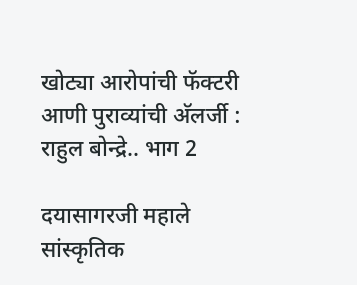खोट्या आरोपांची फॅक्टरी आणी पुराव्यांची अ‍ॅलर्जी : राहुल बोन्द्रे.. भाग 2

दयासागरजी महाले सांस्कृतिक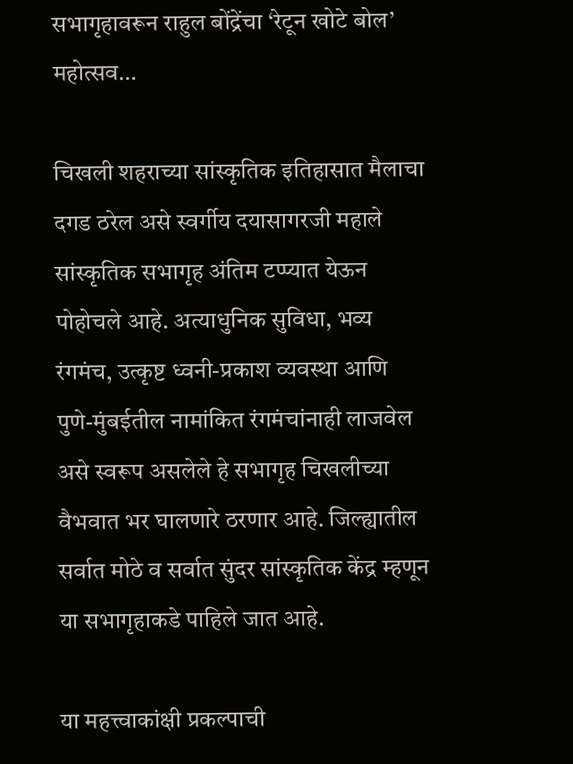सभागृहावरून राहुल बोंद्रेंचा ‘रेटून खोटे बोल’ महोत्सव…

चिखली शहराच्या सांस्कृतिक इतिहासात मैलाचा दगड ठरेल असे स्वर्गीय दयासागरजी महाले सांस्कृतिक सभागृह अंतिम टप्प्यात येऊन पोहोचले आहे. अत्याधुनिक सुविधा, भव्य रंगमंच, उत्कृष्ट ध्वनी-प्रकाश व्यवस्था आणि पुणे-मुंबईतील नामांकित रंगमंचांनाही लाजवेल असे स्वरूप असलेले हे सभागृह चिखलीच्या वैभवात भर घालणारे ठरणार आहे. जिल्ह्यातील सर्वात मोठे व सर्वात सुंदर सांस्कृतिक केंद्र म्हणून या सभागृहाकडे पाहिले जात आहे.

या महत्त्वाकांक्षी प्रकल्पाची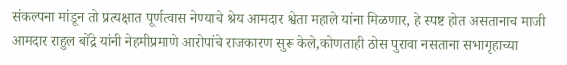संकल्पना मांडून तो प्रत्यक्षात पूर्णत्वास नेण्याचे श्रेय आमदार श्वेता महाले यांना मिळणार, हे स्पष्ट होत असतानाच माजी आमदार राहुल बोंद्रे यांनी नेहमीप्रमाणे आरोपांचे राजकारण सुरू केले,कोणताही ठोस पुरावा नसताना सभागृहाच्या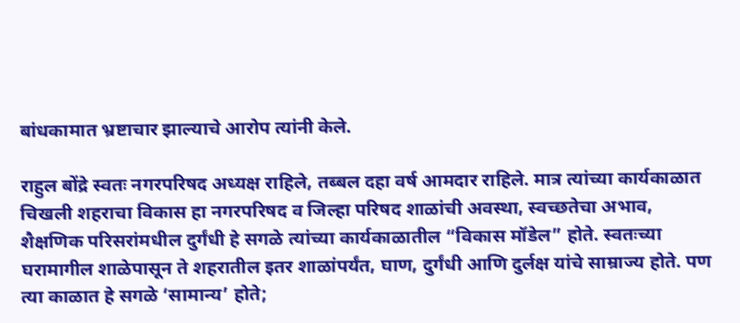बांधकामात भ्रष्टाचार झाल्याचे आरोप त्यांनी केले.

राहुल बोंद्रे स्वतः नगरपरिषद अध्यक्ष राहिले, तब्बल दहा वर्ष आमदार राहिले. मात्र त्यांच्या कार्यकाळात चिखली शहराचा विकास हा नगरपरिषद व जिल्हा परिषद शाळांची अवस्था, स्वच्छतेचा अभाव, शैक्षणिक परिसरांमधील दुर्गंधी हे सगळे त्यांच्या कार्यकाळातील “विकास मॉडेल” होते. स्वतःच्या घरामागील शाळेपासून ते शहरातील इतर शाळांपर्यंत, घाण, दुर्गंधी आणि दुर्लक्ष यांचे साम्राज्य होते. पण त्या काळात हे सगळे ‘सामान्य’ होते;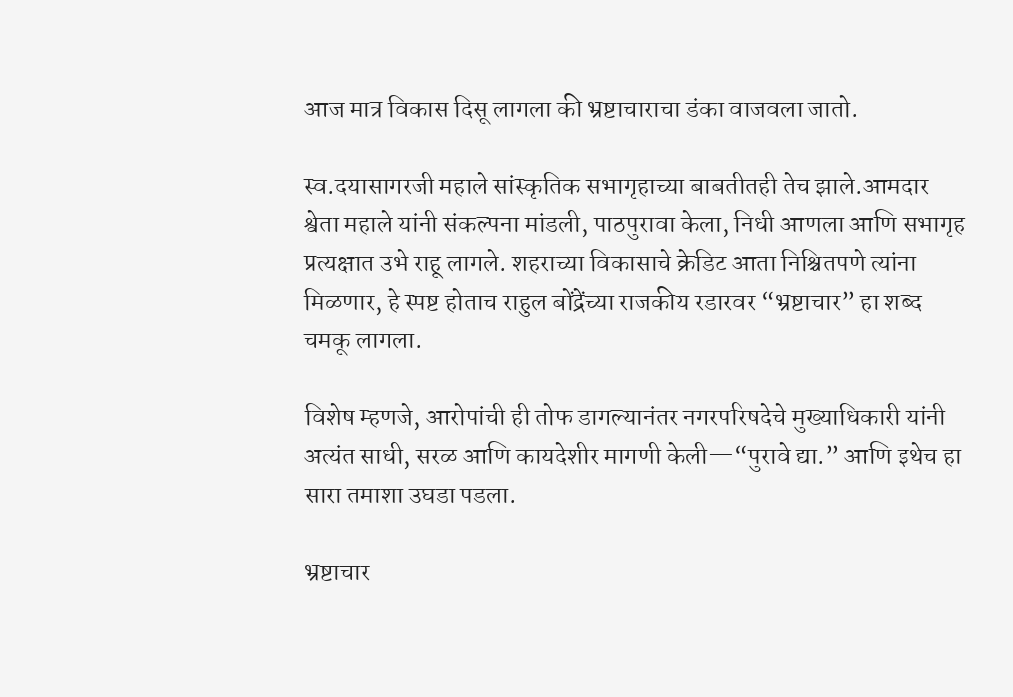आज मात्र विकास दिसू लागला की भ्रष्टाचाराचा डंका वाजवला जातो.

स्व.दयासागरजी महाले सांस्कृतिक सभागृहाच्या बाबतीतही तेच झाले.आमदार श्वेता महाले यांनी संकल्पना मांडली, पाठपुरावा केला, निधी आणला आणि सभागृह प्रत्यक्षात उभे राहू लागले. शहराच्या विकासाचे क्रेडिट आता निश्चितपणे त्यांना मिळणार, हे स्पष्ट होताच राहुल बोंद्रेंच्या राजकीय रडारवर “भ्रष्टाचार” हा शब्द चमकू लागला.

विशेष म्हणजे, आरोपांची ही तोफ डागल्यानंतर नगरपरिषदेचे मुख्याधिकारी यांनी अत्यंत साधी, सरळ आणि कायदेशीर मागणी केली—“पुरावे द्या.” आणि इथेच हा सारा तमाशा उघडा पडला.

भ्रष्टाचार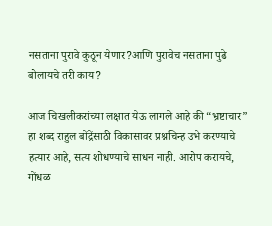नसताना पुरावे कुठून येणार?आणि पुरावेच नसताना पुढे बोलायचे तरी काय?

आज चिखलीकरांच्या लक्षात येऊ लागले आहे की “भ्रष्टाचार” हा शब्द राहुल बोंद्रेंसाठी विकासावर प्रश्नचिन्ह उभे करण्याचे हत्यार आहे, सत्य शोधण्याचे साधन नाही. आरोप करायचे, गोंधळ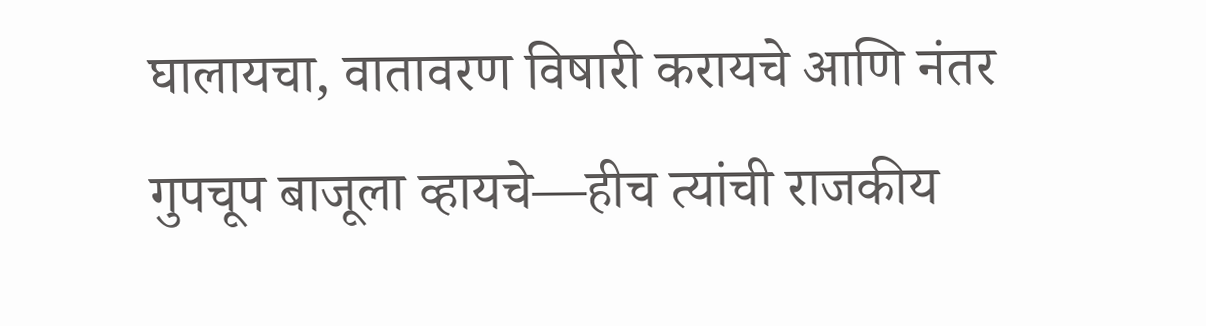घालायचा, वातावरण विषारी करायचे आणि नंतर गुपचूप बाजूला व्हायचे—हीच त्यांची राजकीय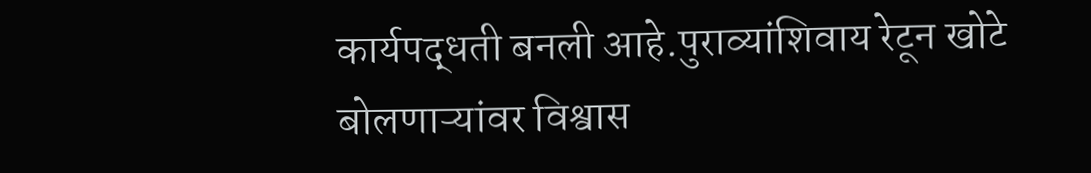कार्यपद्धती बनली आहे.पुराव्यांशिवाय रेटून खोटे बोलणाऱ्यांवर विश्वास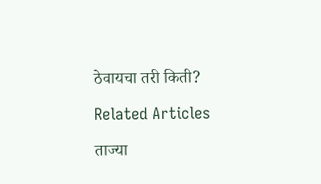ठेवायचा तरी किती?

Related Articles

ताज्या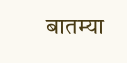बातम्या